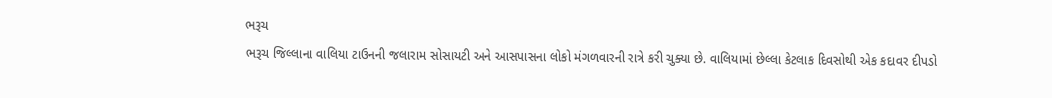ભરૂચ
ભરૂચ જિલ્લાના વાલિયા ટાઉનની જલારામ સોસાયટી અને આસપાસના લોકો મંગળવારની રાત્રે કરી ચુક્યા છે. વાલિયામાં છેલ્લા કેટલાક દિવસોથી એક કદાવર દીપડો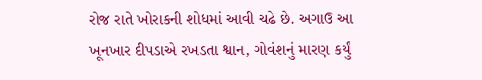રોજ રાતે ખોરાકની શોધમાં આવી ચઢે છે. અગાઉ આ ખૂનખાર દીપડાએ રખડતા શ્વાન, ગોવંશનું મારણ કર્યું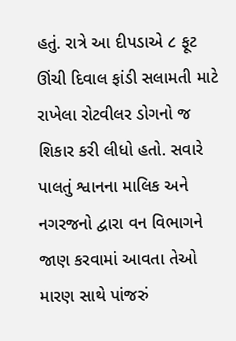હતું. રાત્રે આ દીપડાએ ૮ ફૂટ ઊંચી દિવાલ ફાંડી સલામતી માટે રાખેલા રોટવીલર ડોગનો જ શિકાર કરી લીધો હતો. સવારે પાલતું શ્વાનના માલિક અને નગરજનો દ્વારા વન વિભાગને જાણ કરવામાં આવતા તેઓ મારણ સાથે પાંજરું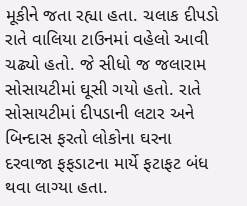મૂકીને જતા રહ્યા હતા. ચલાક દીપડો રાતે વાલિયા ટાઉનમાં વહેલો આવી ચઢ્યો હતો. જે સીધો જ જલારામ સોસાયટીમાં ઘૂસી ગયો હતો. રાતે સોસાયટીમાં દીપડાની લટાર અને બિન્દાસ ફરતો લોકોના ઘરના દરવાજા ફફડાટના માર્યે ફટાફટ બંધ થવા લાગ્યા હતા.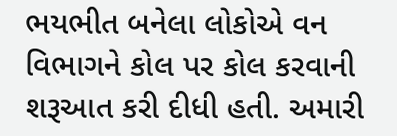ભયભીત બનેલા લોકોએ વન વિભાગને કોલ પર કોલ કરવાની શરૂઆત કરી દીધી હતી. અમારી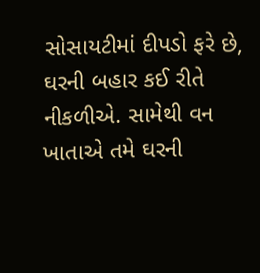સોસાયટીમાં દીપડો ફરે છે, ઘરની બહાર કઈ રીતે નીકળીએ. સામેથી વન ખાતાએ તમે ઘરની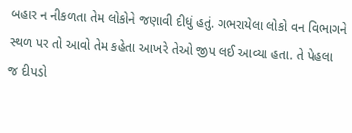બહાર ન નીકળતા તેમ લોકોને જણાવી દીધું હતું. ગભરાયેલા લોકો વન વિભાગને સ્થળ પર તો આવો તેમ કહેતા આખરે તેઓ જીપ લઈ આવ્યા હતા. તે પેહલા જ દીપડો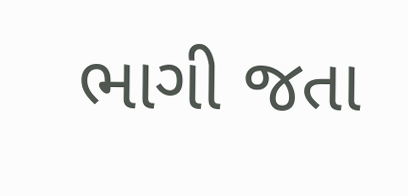ભાગી જતા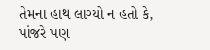તેમના હાથ લાગ્યો ન હતો કે, પાંજરે પણ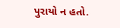પુરાયો ન હતો.